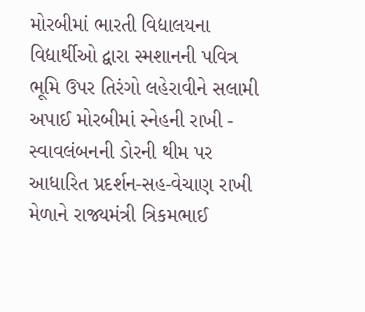મોરબીમાં ભારતી વિદ્યાલયના વિદ્યાર્થીઓ દ્વારા સ્મશાનની પવિત્ર ભૂમિ ઉપર તિરંગો લહેરાવીને સલામી અપાઈ મોરબીમાં સ્નેહની રાખી - સ્વાવલંબનની ડોરની થીમ પર આધારિત પ્રદર્શન-સહ-વેચાણ રાખી મેળાને રાજ્યમંત્રી ત્રિકમભાઈ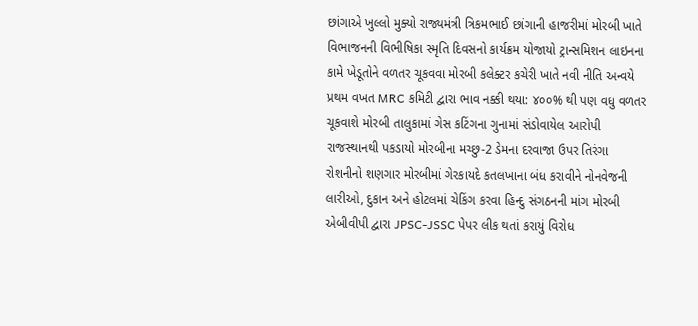છાંગાએ ખુલ્લો મુક્યો રાજ્યમંત્રી ત્રિકમભાઈ છાંગાની હાજરીમાં મોરબી ખાતે વિભાજનની વિભીષિકા સ્મૃતિ દિવસનો કાર્યક્રમ યોજાયો ટ્રાન્સમિશન લાઇનના કામે ખેડૂતોને વળતર ચૂકવવા મોરબી કલેક્ટર કચેરી ખાતે નવી નીતિ અન્વયે પ્રથમ વખત MRC કમિટી દ્વારા ભાવ નક્કી થયા: ૪૦૦% થી પણ વધુ વળતર ચૂકવાશે મોરબી તાલુકામાં ગેસ કટિંગના ગુનામાં સંડોવાયેલ આરોપી રાજસ્થાનથી પકડાયો મોરબીના મચ્છુ-2 ડેમના દરવાજા ઉપર તિરંગા રોશનીનો શણગાર મોરબીમાં ગેરકાયદે કતલખાના બંધ કરાવીને નોનવેજની લારીઓ, દુકાન અને હોટલમાં ચેકિંગ કરવા હિન્દુ સંગઠનની માંગ મોરબી એબીવીપી દ્વારા JPSC-JSSC પેપર લીક થતાં કરાયું વિરોધ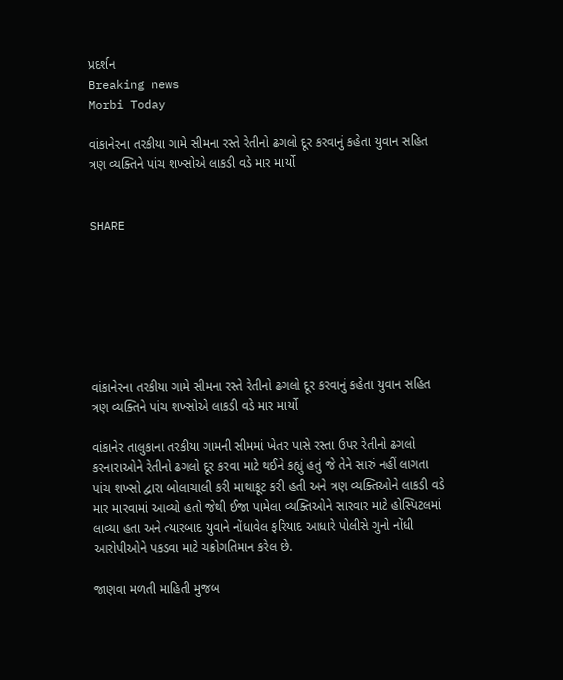પ્રદર્શન
Breaking news
Morbi Today

વાંકાનેરના તરકીયા ગામે સીમના રસ્તે રેતીનો ઢગલો દૂર કરવાનું કહેતા યુવાન સહિત ત્રણ વ્યક્તિને પાંચ શખ્સોએ લાકડી વડે માર માર્યો


SHARE







વાંકાનેરના તરકીયા ગામે સીમના રસ્તે રેતીનો ઢગલો દૂર કરવાનું કહેતા યુવાન સહિત ત્રણ વ્યક્તિને પાંચ શખ્સોએ લાકડી વડે માર માર્યો

વાંકાનેર તાલુકાના તરકીયા ગામની સીમમાં ખેતર પાસે રસ્તા ઉપર રેતીનો ઢગલો કરનારાઓને રેતીનો ઢગલો દૂર કરવા માટે થઈને કહ્યું હતું જે તેને સારું નહીં લાગતા પાંચ શખ્સો દ્વારા બોલાચાલી કરી માથાકૂટ કરી હતી અને ત્રણ વ્યક્તિઓને લાકડી વડે માર મારવામાં આવ્યો હતો જેથી ઈજા પામેલા વ્યક્તિઓને સારવાર માટે હોસ્પિટલમાં લાવ્યા હતા અને ત્યારબાદ યુવાને નોંધાવેલ ફરિયાદ આધારે પોલીસે ગુનો નોંધી આરોપીઓને પકડવા માટે ચક્રોગતિમાન કરેલ છે.

જાણવા મળતી માહિતી મુજબ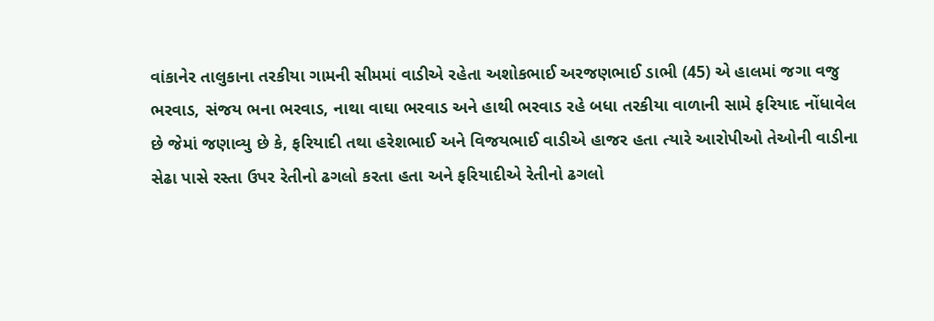વાંકાનેર તાલુકાના તરકીયા ગામની સીમમાં વાડીએ રહેતા અશોકભાઈ અરજણભાઈ ડાભી (45) એ હાલમાં જગા વજુ ભરવાડ, સંજય ભના ભરવાડ, નાથા વાઘા ભરવાડ અને હાથી ભરવાડ રહે બધા તરકીયા વાળાની સામે ફરિયાદ નોંધાવેલ છે જેમાં જણાવ્યુ છે કે, ફરિયાદી તથા હરેશભાઈ અને વિજયભાઈ વાડીએ હાજર હતા ત્યારે આરોપીઓ તેઓની વાડીના સેઢા પાસે રસ્તા ઉપર રેતીનો ઢગલો કરતા હતા અને ફરિયાદીએ રેતીનો ઢગલો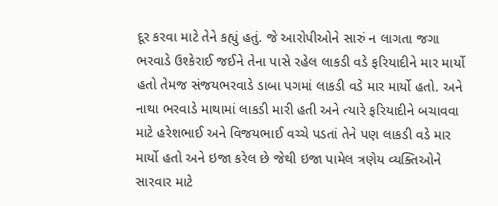દૂર કરવા માટે તેને કહ્યું હતું. જે આરોપીઓને સારું ન લાગતા જગા ભરવાડે ઉશ્કેરાઈ જઈને તેના પાસે રહેલ લાકડી વડે ફરિયાદીને માર માર્યો હતો તેમજ સંજયભરવાડે ડાબા પગમાં લાકડી વડે માર માર્યો હતો. અને નાથા ભરવાડે માથામાં લાકડી મારી હતી અને ત્યારે ફરિયાદીને બચાવવા માટે હરેશભાઈ અને વિજયભાઈ વચ્ચે પડતાં તેને પણ લાકડી વડે માર માર્યો હતો અને ઇજા કરેલ છે જેથી ઇજા પામેલ ત્રણેય વ્યક્તિઓને સારવાર માટે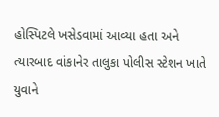હોસ્પિટલે ખસેડવામાં આવ્યા હતા અને ત્યારબાદ વાંકાનેર તાલુકા પોલીસ સ્ટેશન ખાતે યુવાને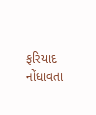ફરિયાદ નોંધાવતા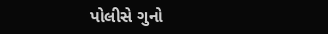પોલીસે ગુનો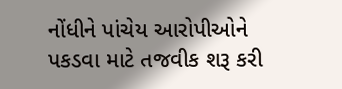નોંધીને પાંચેય આરોપીઓને પકડવા માટે તજવીક શરૂ કરી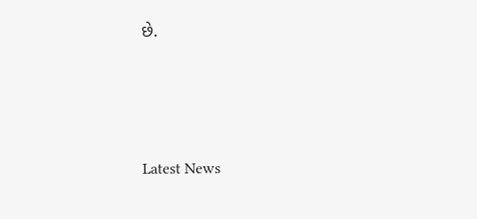છે.






Latest News